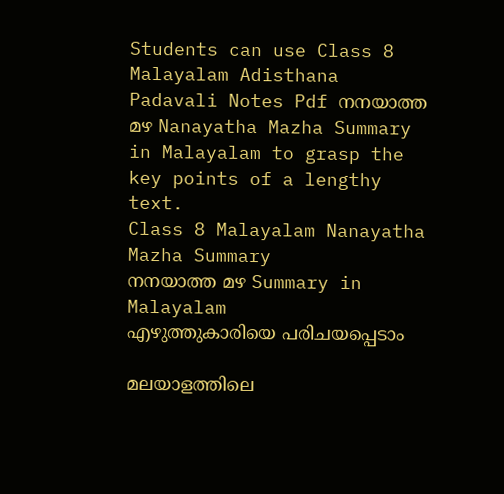Students can use Class 8 Malayalam Adisthana Padavali Notes Pdf നനയാത്ത മഴ Nanayatha Mazha Summary in Malayalam to grasp the key points of a lengthy text.
Class 8 Malayalam Nanayatha Mazha Summary
നനയാത്ത മഴ Summary in Malayalam
എഴുത്തുകാരിയെ പരിചയപ്പെടാം

മലയാളത്തിലെ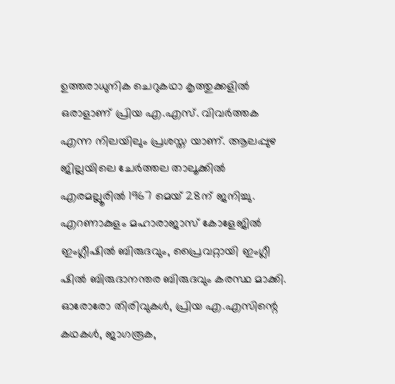ഉത്തരാധുനിക ചെറുകഥാ കൃത്തുക്കളിൽ ഒരാളാണ് പ്രിയ എ.എസ്. വിവർത്തക എന്ന നിലയിലും പ്രശസ്ത യാണ്. ആലപ്പുഴ ജില്ലയിലെ ചേർത്തല താലൂക്കിൽ എരമല്ലൂരിൽ 1967 മെയ് 28ന് ജനിച്ചു.
എറണാകുളം മഹാരാജാസ് കോളേജിൽ ഇംഗ്ലീഷിൽ ബിരുദവും, പ്രൈവറ്റായി ഇംഗ്ലീ ഷിൽ ബിരുദാനന്തര ബിരുദവും കരസ്ഥ മാക്കി.
ഓരോരോ തിരിവുകൾ, പ്രിയ എ.എസിന്റെ കഥകൾ, ജാഗരൂക,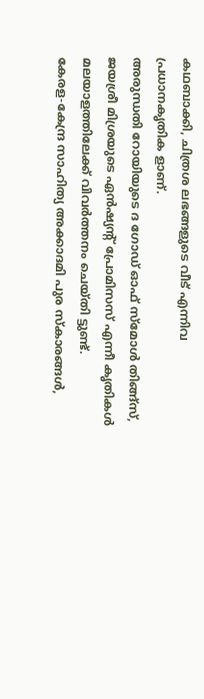കഥബാക്കി, ചിത്രശ ലഭങ്ങളുടെ വീട് എന്നിവ പ്രധാനകൃതിക ളാണ്.
അരുന്ധതി റോയിയുടെ ദ ഗോഡ് ഓഫ് സ്മോൾ തിങ്ങ്സ്, ജയശ്രീ മിശ്രയുടെ ഏൻഷ്യന്റ് പ്രോമിസസ് എന്നീ കൃതികൾ മലയാളത്തിലേക്ക് വിവർത്തനം ചെയ്തി ട്ടുണ്ട്.
കേരള-കേന്ദ്ര സാഹിത്യ അക്കാദമി പുര സ്കാരങ്ങൾ,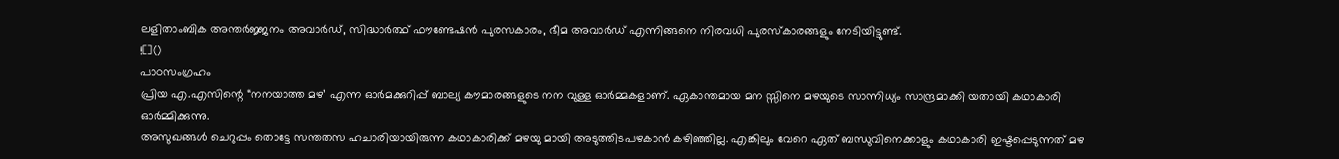ലളിതാംബിക അന്തർജ്ജനം അവാർഡ്, സിദ്ധാർത്ഥ് ഫൗണ്ടേഷൻ പുരസകാരം, ഭീമ അവാർഡ് എന്നിങ്ങനെ നിരവധി പുരസ്കാരങ്ങളും നേടിയിട്ടുണ്ട്.
![]()
പാഠസംഗ്രഹം
പ്രിയ എ.എസിന്റെ “നനയാത്ത മഴ’ എന്ന ഓർമക്കുറിപ്പ് ബാല്യ കൗമാരങ്ങളുടെ നന വുള്ള ഓർമ്മകളാണ്. ഏകാന്തമായ മന സ്സിനെ മഴയുടെ സാന്നിധ്യം സാന്ദ്രമാക്കി യതായി കഥാകാരി ഓർമ്മിക്കുന്നു.
അസുഖങ്ങൾ ചെറുപ്പം തൊട്ടേ സന്തതസ ഹചാരിയായിരുന്ന കഥാകാരിക്ക് മഴയു മായി അടുത്തിടപഴകാൻ കഴിഞ്ഞില്ല. എങ്കിലും വേറെ ഏത് ബന്ധുവിനെക്കാളും കഥാകാരി ഇഷ്ടപ്പെടുന്നത് മഴ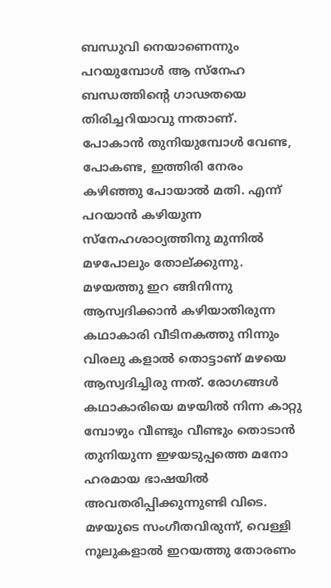ബന്ധുവി നെയാണെന്നും പറയുമ്പോൾ ആ സ്നേഹ ബന്ധത്തിന്റെ ഗാഢതയെ തിരിച്ചറിയാവു ന്നതാണ്. പോകാൻ തുനിയുമ്പോൾ വേണ്ട, പോകണ്ട, ഇത്തിരി നേരം കഴിഞ്ഞു പോയാൽ മതി. എന്ന് പറയാൻ കഴിയുന്ന സ്നേഹശാഠ്യത്തിനു മുന്നിൽ മഴപോലും തോല്ക്കുന്നു. മഴയത്തു ഇറ ങ്ങിനിന്നു ആസ്വദിക്കാൻ കഴിയാതിരുന്ന കഥാകാരി വീടിനകത്തു നിന്നും വിരലു കളാൽ തൊട്ടാണ് മഴയെ ആസ്വദിച്ചിരു ന്നത്. രോഗങ്ങൾ കഥാകാരിയെ മഴയിൽ നിന്ന കാറ്റു മ്പോഴും വീണ്ടും വീണ്ടും തൊടാൻ തുനിയുന്ന ഇഴയടുപ്പത്തെ മനോ ഹരമായ ഭാഷയിൽ അവതരിപ്പിക്കുന്നുണ്ടി വിടെ. മഴയുടെ സംഗീതവിരുന്ന്, വെള്ളി നൂലുകളാൽ ഇറയത്തു തോരണം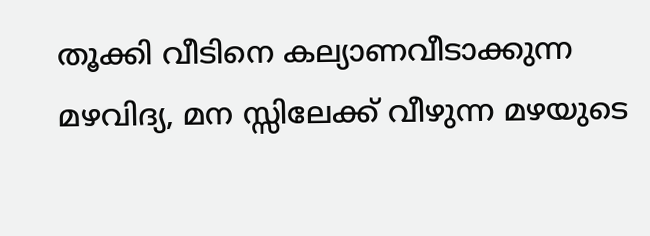തൂക്കി വീടിനെ കല്യാണവീടാക്കുന്ന മഴവിദ്യ, മന സ്സിലേക്ക് വീഴുന്ന മഴയുടെ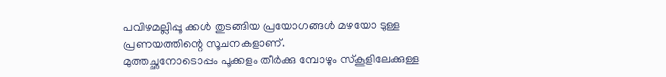പവിഴമല്ലിപ്പൂ ക്കൾ തുടങ്ങിയ പ്രയോഗങ്ങൾ മഴയോ ടുള്ള പ്രണയത്തിന്റെ സൂചനകളാണ്.
മുത്തച്ഛനോടൊപ്പം പൂക്കളം തീർക്കു മ്പോഴും സ്കൂളിലേക്കുള്ള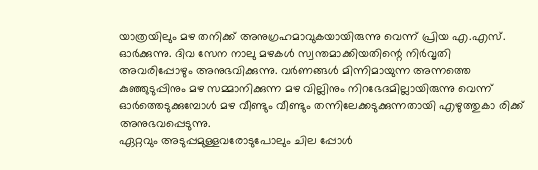യാത്രയിലും മഴ തനിക്ക് അനുഗ്രഹമാവുകയായിരുന്നു വെന്ന് പ്രിയ എ.എസ്. ഓർക്കുന്നു. ദിവ സേന നാലു മഴകൾ സ്വന്തമാക്കിയതിന്റെ നിർവൃതി അവരിപ്പോഴും അനുഭവിക്കുന്നു. വർണങ്ങൾ മിന്നിമായുന്ന അന്നത്തെ കുഞ്ഞുടുപ്പിനും മഴ സമ്മാനിക്കുന്ന മഴ വില്ലിനും നിറഭേദമില്ലായിരുന്നു വെന്ന് ഓർത്തെടുക്കുമ്പോൾ മഴ വീണ്ടും വീണ്ടും തന്നിലേക്കടുക്കുന്നതായി എഴുത്തുകാ രിക്ക് അനുഭവപ്പെടുന്നു.
ഏറ്റവും അടുപ്പമുള്ളവരോടുപോലും ചില പ്പോൾ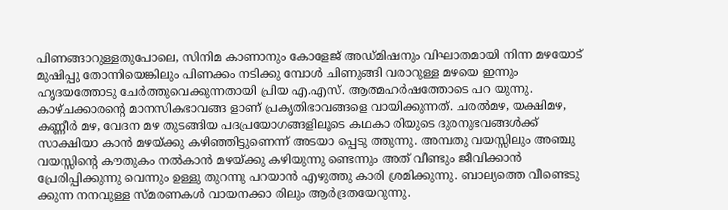പിണങ്ങാറുള്ളതുപോലെ, സിനിമ കാണാനും കോളേജ് അഡ്മിഷനും വിഘാതമായി നിന്ന മഴയോട് മുഷിപ്പു തോന്നിയെങ്കിലും പിണക്കം നടിക്കു മ്പോൾ ചിണുങ്ങി വരാറുള്ള മഴയെ ഇന്നും ഹൃദയത്തോടു ചേർത്തുവെക്കുന്നതായി പ്രിയ എ.എസ്. ആത്മഹർഷത്തോടെ പറ യുന്നു. കാഴ്ചക്കാരന്റെ മാനസികഭാവങ്ങ ളാണ് പ്രകൃതിഭാവങ്ങളെ വായിക്കുന്നത്. ചരൽമഴ, യക്ഷിമഴ, കണ്ണീർ മഴ, വേദന മഴ തുടങ്ങിയ പദപ്രയോഗങ്ങളിലൂടെ കഥകാ രിയുടെ ദുരനുഭവങ്ങൾക്ക് സാക്ഷിയാ കാൻ മഴയ്ക്കു കഴിഞ്ഞിട്ടുണെന്ന് അടയാ പ്പെടു ത്തുന്നു. അമ്പതു വയസ്സിലും അഞ്ചു വയസ്സിന്റെ കൗതുകം നൽകാൻ മഴയ്ക്കു കഴിയുന്നു ണ്ടെന്നും അത് വീണ്ടും ജീവിക്കാൻ പ്രേരിപ്പിക്കുന്നു വെന്നും ഉള്ളു തുറന്നു പറയാൻ എഴുത്തു കാരി ശ്രമിക്കുന്നു. ബാല്യത്തെ വീണ്ടെടു ക്കുന്ന നനവുള്ള സ്മരണകൾ വായനക്കാ രിലും ആർദ്രതയേറുന്നു.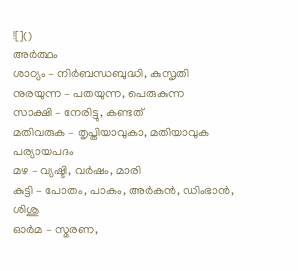![]()
അർത്ഥം
ശാഠ്യം – നിർബന്ധബുദ്ധി, കുസൃതി
നുരയുന്ന – പതയുന്ന, പെരുകുന്ന
സാക്ഷി – നേരിട്ടു, കണ്ടത്
മതിവരുക – തൃപ്തിയാവുകാ, മതിയാവുക
പര്യായപദം
മഴ – വ്യഷ്ടി, വർഷം, മാരി
കുട്ടി – പോതം, പാകം, അർകൻ, ഡിംഭാൻ, ശിശു
ഓർമ – സ്മരണ,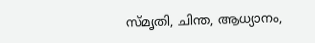സ്മൃതി, ചിന്ത, ആധ്യാനം,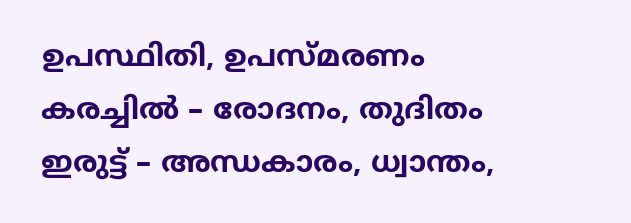ഉപസ്ഥിതി, ഉപസ്മരണം
കരച്ചിൽ – രോദനം, തുദിതം
ഇരുട്ട് – അന്ധകാരം, ധ്വാന്തം,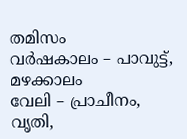തമിസം
വർഷകാലം – പാവുട്ട്, മഴക്കാലം
വേലി – പ്രാചീനം, വൃതി,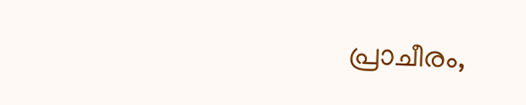പ്രാചീരം,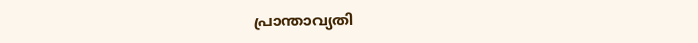പ്രാന്താവ്യതി